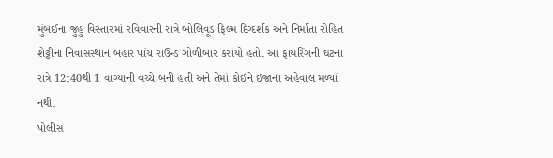મુંબઈના જુહુ વિસ્તારમાં રવિવારની રાત્રે બોલિવૂડ ફિલ્મ દિગ્દર્શક અને નિર્માતા રોહિત શેટ્ટીના નિવાસસ્થાન બહાર પાંચ રાઉન્ડ ગોળીબાર કરાયો હતો. આ ફાયરિંગની ઘટના રાત્રે 12:40થી 1 વાગ્યાની વચ્ચે બની હતી અને તેમાં કોઇને ઇજાના અહેવાલ મળ્યાં નથી.
પોલીસ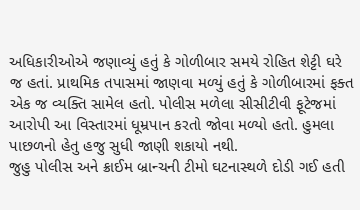અધિકારીઓએ જણાવ્યું હતું કે ગોળીબાર સમયે રોહિત શેટ્ટી ઘરે જ હતાં. પ્રાથમિક તપાસમાં જાણવા મળ્યું હતું કે ગોળીબારમાં ફક્ત એક જ વ્યક્તિ સામેલ હતો. પોલીસ મળેલા સીસીટીવી ફૂટેજમાં આરોપી આ વિસ્તારમાં ધૂમ્રપાન કરતો જોવા મળ્યો હતો. હુમલા પાછળનો હેતુ હજુ સુધી જાણી શકાયો નથી.
જુહુ પોલીસ અને ક્રાઈમ બ્રાન્ચની ટીમો ઘટનાસ્થળે દોડી ગઈ હતી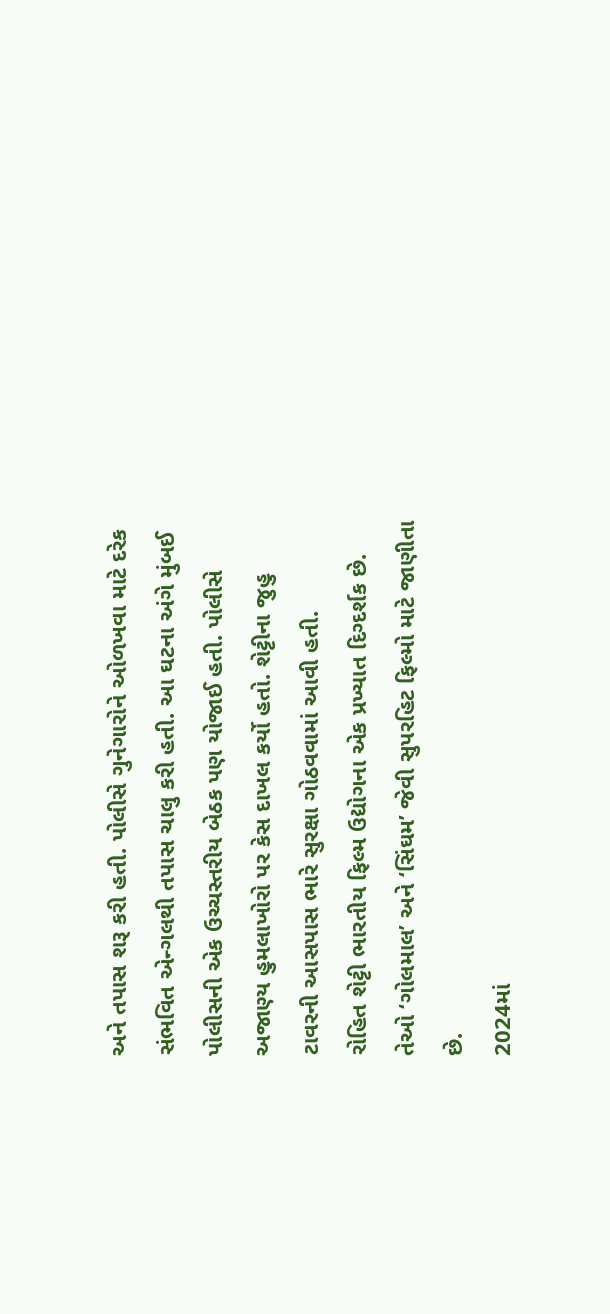અને તપાસ શરૂ કરી હતી. પોલીસે ગુનેગારોને ઓળખવા માટે દરેક સંભવિત એન્ગલથી તપાસ ચાલુ કરી હતી. આ ઘટના અંગે મુંબઈ પોલીસની એક ઉચ્ચસ્તરીય બેઠક પણ યોજાઈ હતી. પોલીસે અજાણ્ય હુમલાખોરો પર કેસ દાખલ કર્યો હતો. શેટ્ટીના જુહુ ટાવરની આસપાસ ભારે સુરક્ષા ગોઠવવામાં આવી હતી.
રોહિત શેટ્ટી ભારતીય ફિલ્મ ઉદ્યોગના એક પ્રખ્યાત દિગ્દર્શક છે. તેઓ ‘ગોલમાલ’ અને ‘સિંઘમ’ જેવી સુપરહિટ ફિલ્મો માટે જાણીતા છે.
2024માં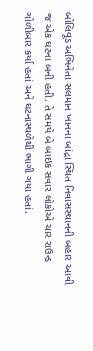બોલિવૂડ અભિનેતા સલમાન ખાનના બાંદ્રા સ્થિત નિવાસસ્થાનની બહાર આવી જ એક ઘટના બની હતી. તે સમયે બે બાઇક સવાર લોકોએ ચાર રાઉન્ડ ગોળીબાર કર્યા હતાં અને ઘટનાસ્થળેથી ભાગી ગયા હતાં.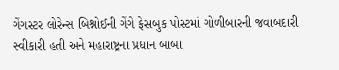ગેંગસ્ટર લોરેન્સ બિશ્નોઈની ગેંગે ફેસબુક પોસ્ટમાં ગોળીબારની જવાબદારી સ્વીકારી હતી અને મહારાષ્ટ્રના પ્રધાન બાબા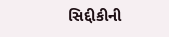સિદ્દીકીની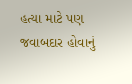હત્યા માટે પણ જવાબદાર હોવાનું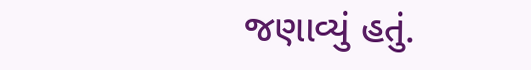જણાવ્યું હતું.